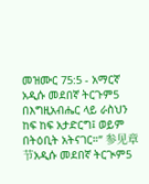መዝሙር 75:5 - አማርኛ አዲሱ መደበኛ ትርጉም5 በእግዚአብሔር ላይ ራስህን ከፍ ከፍ አታድርግ፤ ወይም በትዕቢት አትናገር።” 参见章节አዲሱ መደበኛ ትርጒም5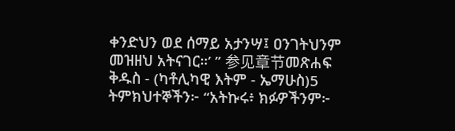ቀንድህን ወደ ሰማይ አታንሣ፤ ዐንገትህንም መዝዘህ አትናገር።’ ” 参见章节መጽሐፍ ቅዱስ - (ካቶሊካዊ እትም - ኤማሁስ)5 ትምክህተኞችን፦ “አትኩሩ፥ ክፉዎችንም፦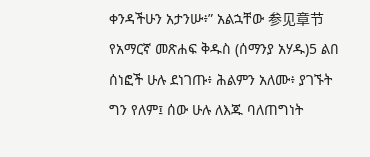ቀንዳችሁን አታንሡ፥” አልኋቸው 参见章节የአማርኛ መጽሐፍ ቅዱስ (ሰማንያ አሃዱ)5 ልበ ሰነፎች ሁሉ ደነገጡ፥ ሕልምን አለሙ፥ ያገኙት ግን የለም፤ ሰው ሁሉ ለእጁ ባለጠግነት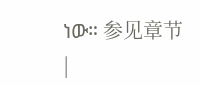ነው። 参见章节 |